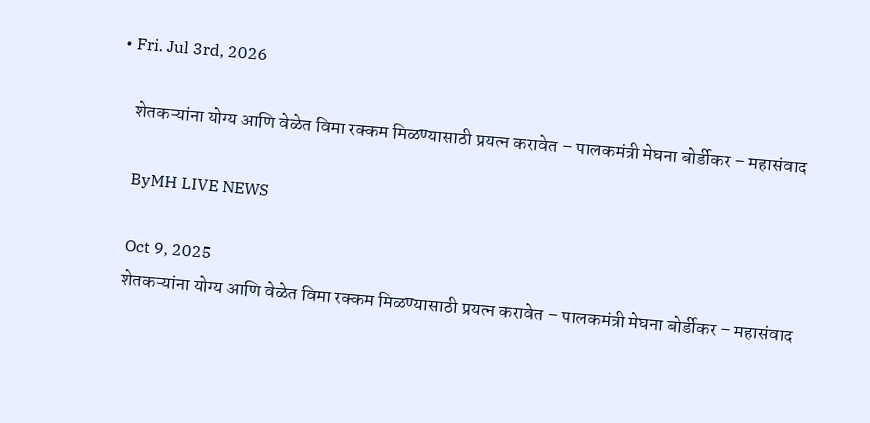• Fri. Jul 3rd, 2026

    शेतकऱ्यांना योग्य आणि वेळेत विमा रक्कम मिळण्यासाठी प्रयत्न करावेत – पालकमंत्री मेघना बोर्डीकर – महासंवाद

    ByMH LIVE NEWS

    Oct 9, 2025
    शेतकऱ्यांना योग्य आणि वेळेत विमा रक्कम मिळण्यासाठी प्रयत्न करावेत – पालकमंत्री मेघना बोर्डीकर – महासंवाद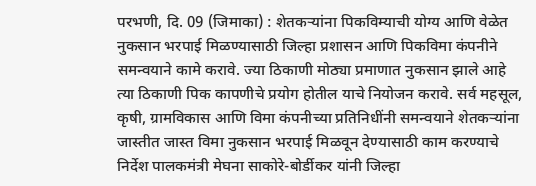परभणी, दि. 09 (जिमाका) : शेतकऱ्यांना पिकविम्याची योग्य आणि वेळेत नुकसान भरपाई मिळण्यासाठी जिल्हा प्रशासन आणि पिकविमा कंपनीने समन्वयाने कामे करावे. ज्या ठिकाणी मोठ्या प्रमाणात नुकसान झाले आहे त्या ठिकाणी पिक कापणीचे प्रयोग होतील याचे नियोजन करावे. सर्व महसूल, कृषी, ग्रामविकास आणि विमा कंपनीच्या प्रतिनिधींनी समन्वयाने शेतकऱ्यांना जास्तीत जास्त विमा नुकसान भरपाई मिळवून देण्यासाठी काम करण्याचे निर्देश पालकमंत्री मेघना साकोरे-बोर्डीकर यांनी जिल्हा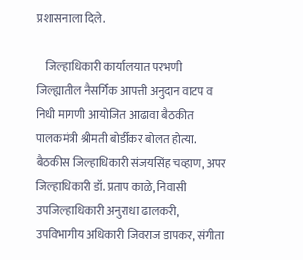प्रशासनाला दिले.

    जिल्हाधिकारी कार्यालयात परभणी जिल्ह्यातील नैसर्गिक आपत्ती अनुदान वाटप व निधी मागणी आयोजित आढावा बैठकीत पालकमंत्री श्रीमती बोर्डीकर बोलत होत्या. बैठकीस जिल्हाधिकारी संजयसिंह चव्हाण, अपर जिल्हाधिकारी डॉ. प्रताप काळे, निवासी उपजिल्हाधिकारी अनुराधा ढालकरी, उपविभागीय अधिकारी जिवराज डापकर, संगीता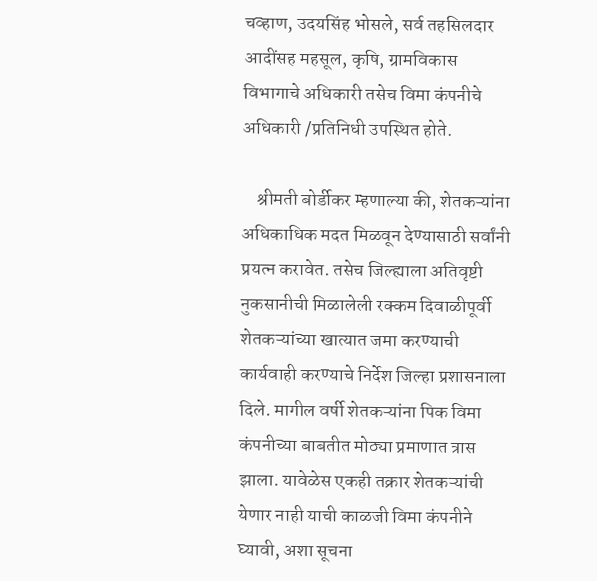चव्हाण, उदयसिंह भोसले, सर्व तहसिलदार आदींसह महसूल, कृषि, ग्रामविकास विभागाचे अधिकारी तसेच विमा कंपनीचे अधिकारी /प्रतिनिधी उपस्थित होते.

    श्रीमती बोर्डीकर म्हणाल्या की, शेतकऱ्यांना अधिकाधिक मदत मिळवून देण्यासाठी सर्वांनी प्रयत्न करावेत. तसेच जिल्ह्याला अतिवृष्टी नुकसानीची मिळालेली रक्कम दिवाळीपूर्वी शेतकऱ्यांच्या खात्यात जमा करण्याची कार्यवाही करण्याचे निर्देश जिल्हा प्रशासनाला दिले. मागील वर्षी शेतकऱ्यांना पिक विमा कंपनीच्या बाबतीत मोठ्या प्रमाणात त्रास झाला. यावेळेस एकही तक्रार शेतकऱ्यांची येणार नाही याची काळजी विमा कंपनीने घ्यावी, अशा सूचना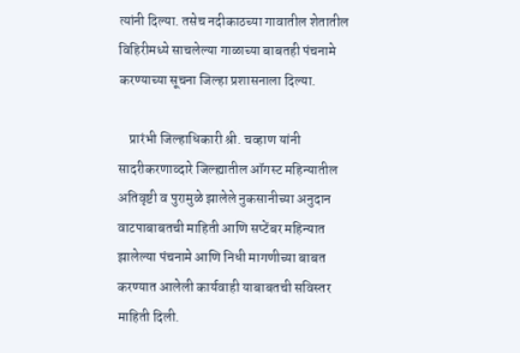त्यांनी दिल्या. तसेच नदीकाठच्या गावातील शेतातील विहिरीमध्ये साचलेल्या गाळाच्या बाबतही पंचनामे करण्याच्या सूचना जिल्हा प्रशासनाला दिल्या.

    प्रारंभी जिल्हाधिकारी श्री. चव्हाण यांनी सादरीकरणाव्दारे जिल्ह्यातील ऑगस्ट महिन्यातील अतिवृष्टी व पुरामुळे झालेले नुकसानीच्या अनुदान वाटपाबाबतची माहिती आणि सप्टेंबर महिन्यात झालेल्या पंचनामे आणि निधी मागणीच्या बाबत करण्यात आलेली कार्यवाही याबाबतची सविस्तर माहिती दिली.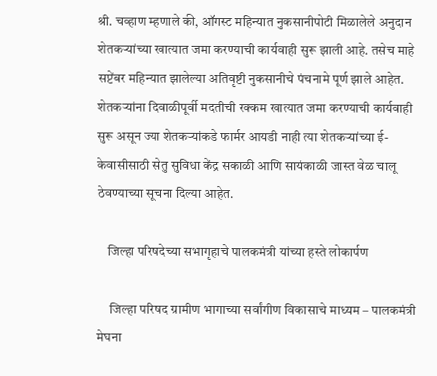श्री. चव्हाण म्हणाले की, ऑगस्ट महिन्यात नुकसानीपोटी मिळालेले अनुदान शेतकऱ्यांच्या खात्यात जमा करण्याची कार्यवाही सुरू झाली आहे. तसेच माहे सप्टेंबर महिन्यात झालेल्या अतिवृष्टी नुकसानीचे पंचनामे पूर्ण झाले आहेत. शेतकऱ्यांना दिवाळीपूर्वी मदतीची रक्कम खात्यात जमा करण्याची कार्यवाही सुरू असून ज्या शेतकऱ्यांकडे फार्मर आयडी नाही त्या शेतकऱ्यांच्या ई-केवासीसाठी सेतु सुविधा केंद्र सकाळी आणि सायंकाळी जास्त वेळ चालू ठेवण्याच्या सूचना दिल्या आहेत.

    जिल्हा परिषदेच्या सभागृहाचे पालकमंत्री यांच्या हस्ते लोकार्पण

     जिल्हा परिषद ग्रामीण भागाच्या सर्वांगीण विकासाचे माध्यम – पालकमंत्री मेघना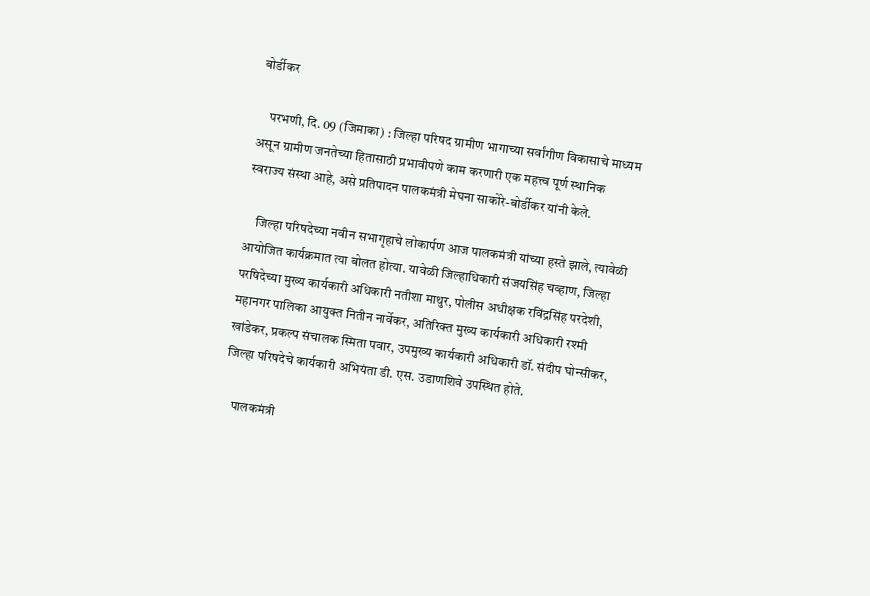बोर्डीकर

    परभणी, दि. 09 (जिमाका) : जिल्हा परिषद ग्रामीण भागाच्या सर्वांगीण विकासाचे माध्यम असून ग्रामीण जनतेच्या हितासाठी प्रभावीपणे काम करणारी एक महत्त्व पूर्ण स्थानिक स्वराज्य संस्था आहे, असे प्रतिपादन पालकमंत्री मेघना साकोरे-बोर्डीकर यांनी केले.

    जिल्हा परिषदेच्या नवीन सभागृहाचे लोकार्पण आज पालकमंत्री यांच्या हस्ते झाले, त्यावेळी आयोजित कार्यक्रमात त्या बोलत होत्या. यावेळी जिल्हाधिकारी संजयसिंह चव्हाण, जिल्हा परषिदेच्या मुख्य कार्यकारी अधिकारी नतीशा माथुर, पोलीस अधीक्षक रविंद्रसिंह परदेशी, महानगर पालिका आयुक्त नितीन नार्वेकर, अतिरिक्त मुख्य कार्यकारी अधिकारी रश्मी खांडेकर, प्रकल्प संचालक स्मिता पवार, उपमुख्य कार्यकारी अधिकारी डॉ. संदीप घोन्सीकर, जिल्हा परिषदेचे कार्यकारी अभियंता डी. एस. उडाणशिवे उपस्थित होते.

    पालकमंत्री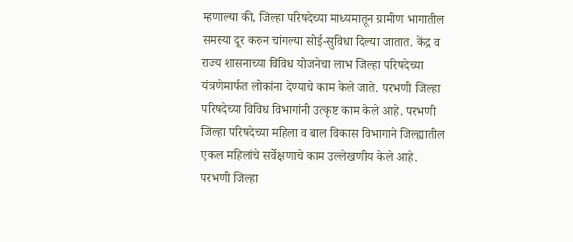म्हणाल्या की, जिल्हा परिषदेच्या माध्यमातून ग्रामीण भागातील समस्या दूर करुन चांगल्या सोई-सुविधा दिल्या जातात. केंद्र व राज्य शासनाच्या विविध योजनेचा लाभ जिल्हा परिषदेच्या यंत्रणेमार्फत लोकांना देण्याचे काम केले जाते. परभणी जिल्हा परिषदेच्या विविध विभागांनी उत्कृष्ट काम केले आहे. परभणी जिल्हा परिषदेच्या महिला व बाल विकास विभागाने जिल्ह्यातील एकल महिलांचे सर्वेक्षणाचे काम उल्लेखणीय केले आहे. परभणी जिल्हा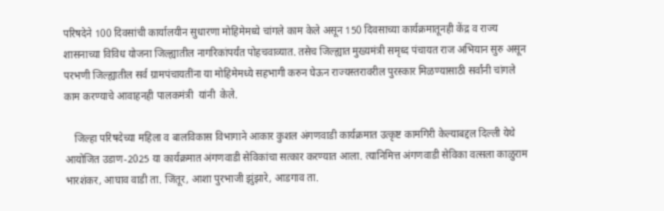परिषदेने 100 दिवसांची कार्यालयीन सुधारणा मोहिमेमध्ये चांगले काम केले असून 150 दिवसाच्या कार्यक्रमातूनही केंद्र व राज्य शासनाच्या विविध योजना जिल्ह्यातील नागरिकांपर्यंत पोहचवाव्यात. तसेच जिल्ह्यात मुख्यमंत्री समृध्द पंचायत राज अभियान सुरु असून परभणी जिल्ह्यातील सर्व ग्रामपंचायतींना या मोहिमेमध्ये सहभागी करुन घेऊन राज्यस्तरावरील पुरस्कार मिळण्यासाठी सर्वांनी चांगले काम करण्याचे आवाहनही पालकमंत्री  यांनी  केले.

    जिल्हा परिषदेच्या महिला व बालविकास विभागाने आकार कुशल अंगणवाडी कार्यक्रमात उत्कृष्ट कामगिरी केल्याबद्दल दिल्ली येथे आयोजित उडाण-2025 या कार्यक्रमात अंगणवाडी सेविकांचा सत्कार करण्यात आला. त्यानिमित्त अंगणवाडी सेविका वत्सला काळुराम भारशंकर, आघाव वाडी ता. जिंतूर, आशा पुरभाजी झुंझारे, आडगाव ता.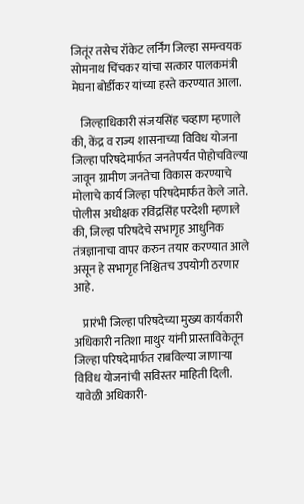जितूंर तसेच रॉकेट लर्निंग जिल्हा समन्वयक सोमनाथ चिंचकर यांचा सत्कार पालकमंत्री मेघना बोर्डीकर यांच्या हस्ते करण्यात आला.

    जिल्हाधिकारी संजयसिंह चव्हाण म्हणाले की, केंद्र व राज्य शासनाच्या विविध योजना जिल्हा परिषदेमार्फत जनतेपर्यंत पोहोचविल्या जावून ग्रामीण जनतेचा विकास करण्याचे मोलाचे कार्य जिल्हा परिषदेमार्फत केले जाते. पोलीस अधीक्षक रविंद्रसिंह परदेशी म्हणाले की, जिल्हा परिषदेचे सभागृह आधुनिक तंत्रज्ञानाचा वापर करुन तयार करण्यात आले असून हे सभागृह निश्चितच उपयोगी ठरणार आहे.

    प्रारंभी जिल्हा परिषदेच्या मुख्य कार्यकारी अधिकारी नतिशा माथुर यांनी प्रास्ताविकेतून जिल्हा परिषदेमार्फत राबविल्या जाणाऱ्या विविध योजनांची सविस्तर माहिती दिली. यावेळी अधिकारी-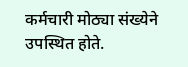कर्मचारी मोठ्या संख्येने उपस्थित होते.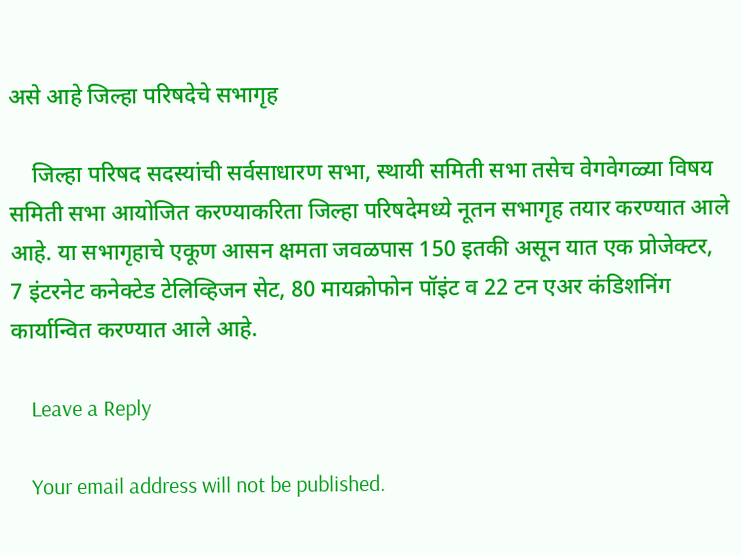असे आहे जिल्हा परिषदेचे सभागृह

    जिल्हा परिषद सदस्यांची सर्वसाधारण सभा, स्थायी समिती सभा तसेच वेगवेगळ्या विषय समिती सभा आयोजित करण्याकरिता जिल्हा परिषदेमध्ये नूतन सभागृह तयार करण्यात आले आहे. या सभागृहाचे एकूण आसन क्षमता जवळपास 150 इतकी असून यात एक प्रोजेक्टर, 7 इंटरनेट कनेक्टेड टेलिव्हिजन सेट, 80 मायक्रोफोन पॉइंट व 22 टन एअर कंडिशनिंग कार्यान्वित करण्यात आले आहे.

    Leave a Reply

    Your email address will not be published.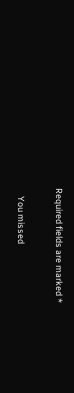Required fields are marked *

    You missed